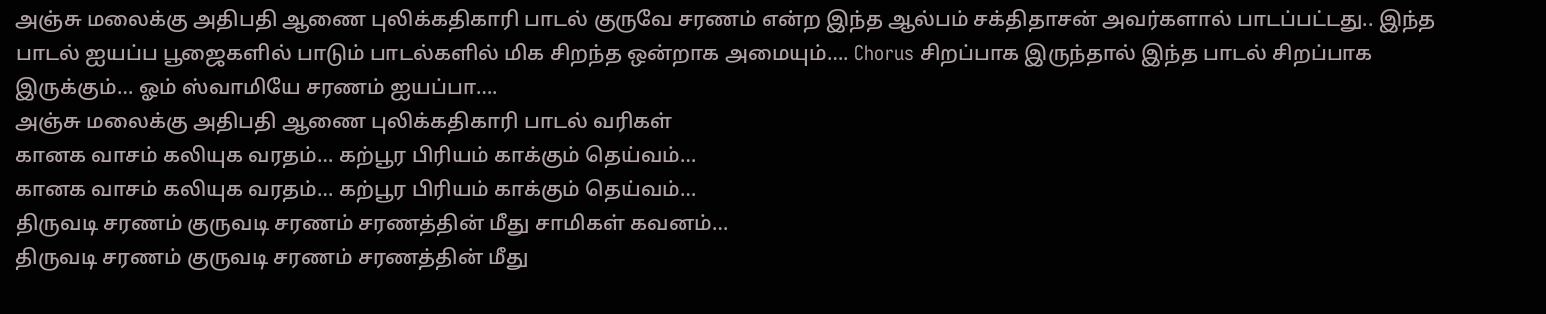அஞ்சு மலைக்கு அதிபதி ஆணை புலிக்கதிகாரி பாடல் குருவே சரணம் என்ற இந்த ஆல்பம் சக்திதாசன் அவர்களால் பாடப்பட்டது.. இந்த பாடல் ஐயப்ப பூஜைகளில் பாடும் பாடல்களில் மிக சிறந்த ஒன்றாக அமையும்…. Chorus சிறப்பாக இருந்தால் இந்த பாடல் சிறப்பாக இருக்கும்… ஓம் ஸ்வாமியே சரணம் ஐயப்பா….
அஞ்சு மலைக்கு அதிபதி ஆணை புலிக்கதிகாரி பாடல் வரிகள்
கானக வாசம் கலியுக வரதம்… கற்பூர பிரியம் காக்கும் தெய்வம்…
கானக வாசம் கலியுக வரதம்… கற்பூர பிரியம் காக்கும் தெய்வம்…
திருவடி சரணம் குருவடி சரணம் சரணத்தின் மீது சாமிகள் கவனம்…
திருவடி சரணம் குருவடி சரணம் சரணத்தின் மீது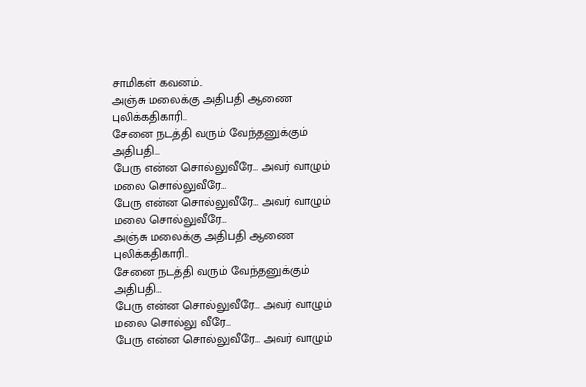சாமிகள் கவனம்..
அஞ்சு மலைக்கு அதிபதி ஆணை புலிக்கதிகாரி..
சேனை நடத்தி வரும் வேந்தனுக்கும் அதிபதி…
பேரு என்ன சொல்லுவீரே… அவர் வாழும் மலை சொல்லுவீரே…
பேரு என்ன சொல்லுவீரே… அவர் வாழும் மலை சொல்லுவீரே…
அஞ்சு மலைக்கு அதிபதி ஆணை புலிக்கதிகாரி..
சேனை நடத்தி வரும் வேந்தனுக்கும் அதிபதி…
பேரு என்ன சொல்லுவீரே… அவர் வாழும் மலை சொல்லு வீரே…
பேரு என்ன சொல்லுவீரே… அவர் வாழும்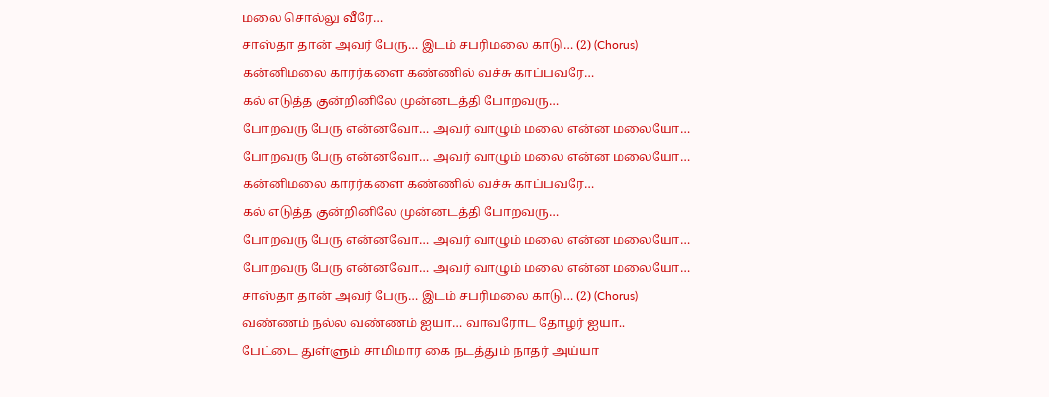மலை சொல்லு வீரே…
சாஸ்தா தான் அவர் பேரு… இடம் சபரிமலை காடு… (2) (Chorus)
கன்னிமலை காரர்களை கண்ணில் வச்சு காப்பவரே…
கல் எடுத்த குன்றினிலே முன்னடத்தி போறவரு…
போறவரு பேரு என்னவோ… அவர் வாழும் மலை என்ன மலையோ…
போறவரு பேரு என்னவோ… அவர் வாழும் மலை என்ன மலையோ…
கன்னிமலை காரர்களை கண்ணில் வச்சு காப்பவரே…
கல் எடுத்த குன்றினிலே முன்னடத்தி போறவரு…
போறவரு பேரு என்னவோ… அவர் வாழும் மலை என்ன மலையோ…
போறவரு பேரு என்னவோ… அவர் வாழும் மலை என்ன மலையோ…
சாஸ்தா தான் அவர் பேரு… இடம் சபரிமலை காடு… (2) (Chorus)
வண்ணம் நல்ல வண்ணம் ஐயா… வாவரோட தோழர் ஐயா..
பேட்டை துள்ளும் சாமிமார கை நடத்தும் நாதர் அய்யா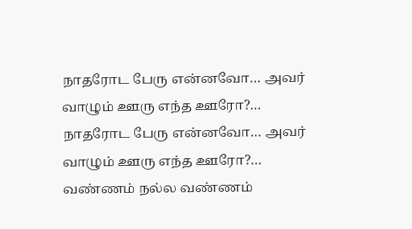நாதரோட பேரு என்னவோ… அவர் வாழும் ஊரு எந்த ஊரோ?…
நாதரோட பேரு என்னவோ… அவர் வாழும் ஊரு எந்த ஊரோ?…
வண்ணம் நல்ல வண்ணம்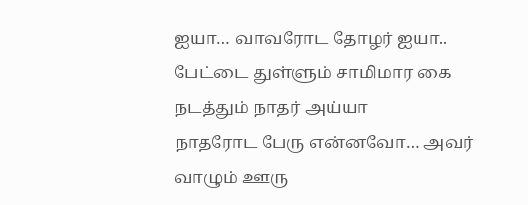ஐயா… வாவரோட தோழர் ஐயா..
பேட்டை துள்ளும் சாமிமார கை நடத்தும் நாதர் அய்யா
நாதரோட பேரு என்னவோ… அவர் வாழும் ஊரு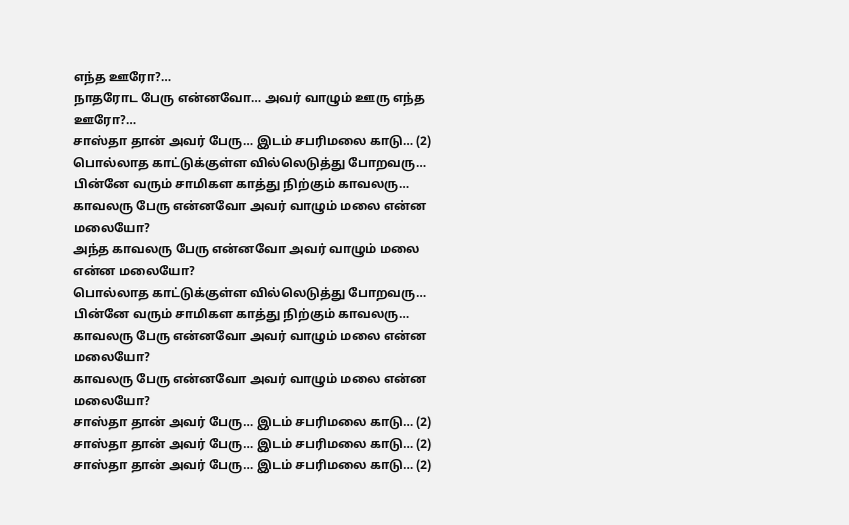எந்த ஊரோ?…
நாதரோட பேரு என்னவோ… அவர் வாழும் ஊரு எந்த ஊரோ?…
சாஸ்தா தான் அவர் பேரு… இடம் சபரிமலை காடு… (2)
பொல்லாத காட்டுக்குள்ள வில்லெடுத்து போறவரு…
பின்னே வரும் சாமிகள காத்து நிற்கும் காவலரு…
காவலரு பேரு என்னவோ அவர் வாழும் மலை என்ன மலையோ?
அந்த காவலரு பேரு என்னவோ அவர் வாழும் மலை என்ன மலையோ?
பொல்லாத காட்டுக்குள்ள வில்லெடுத்து போறவரு…
பின்னே வரும் சாமிகள காத்து நிற்கும் காவலரு…
காவலரு பேரு என்னவோ அவர் வாழும் மலை என்ன மலையோ?
காவலரு பேரு என்னவோ அவர் வாழும் மலை என்ன மலையோ?
சாஸ்தா தான் அவர் பேரு… இடம் சபரிமலை காடு… (2)
சாஸ்தா தான் அவர் பேரு… இடம் சபரிமலை காடு… (2)
சாஸ்தா தான் அவர் பேரு… இடம் சபரிமலை காடு… (2)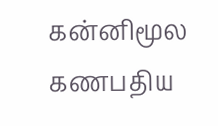கன்னிமூல கணபதிய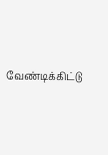வேண்டிக்கிட்டு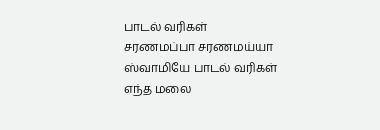பாடல் வரிகள்
சரணமப்பா சரணமய்யா ஸ்வாமியே பாடல் வரிகள்
எந்த மலை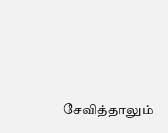சேவித்தாலும்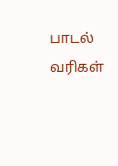பாடல் வரிகள்